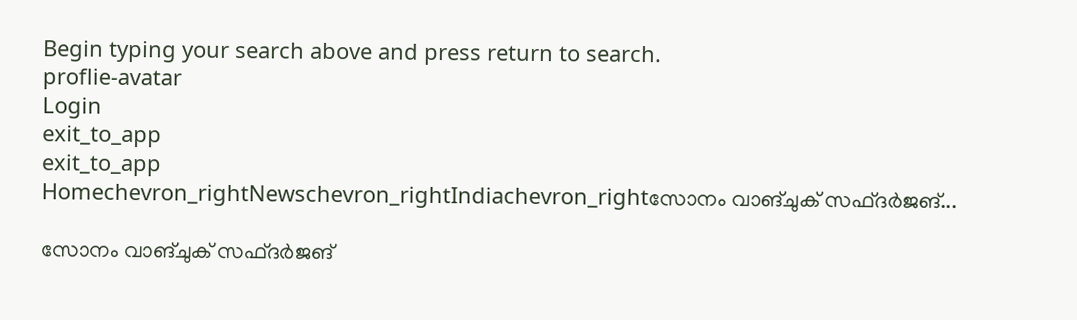Begin typing your search above and press return to search.
proflie-avatar
Login
exit_to_app
exit_to_app
Homechevron_rightNewschevron_rightIndiachevron_rightസോനം വാങ്ചുക് സഫ്ദർജങ്...

സോനം വാങ്ചുക് സഫ്ദർജങ്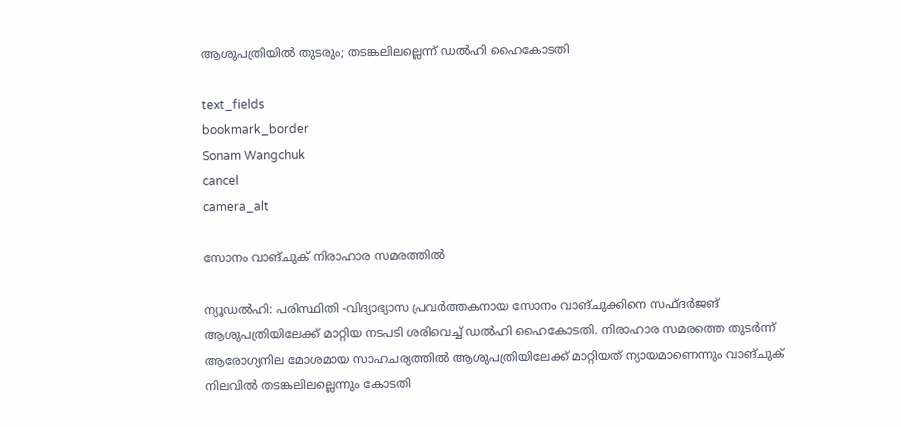ആശുപത്രിയിൽ തുടരും; തടങ്കലിലല്ലെന്ന് ഡൽഹി ഹൈകോടതി

text_fields
bookmark_border
Sonam Wangchuk
cancel
camera_alt

സോനം വാങ്ചുക് നിരാഹാര സമരത്തിൽ

ന്യൂഡൽഹി: പരിസ്ഥിതി -വിദ്യാഭ്യാസ പ്രവർത്തകനായ സോനം വാങ്ചുക്കിനെ സഫ്ദർജങ് ആശുപത്രിയിലേക്ക് മാറ്റിയ നടപടി ശരിവെച്ച് ഡൽഹി ഹൈകോടതി. നിരാഹാര സമരത്തെ തുടർന്ന് ആരോഗ്യനില മോശമായ സാഹചര്യത്തിൽ ആശുപത്രിയിലേക്ക് മാറ്റിയത് ന്യായമാണെന്നും വാങ്ചുക് നിലവിൽ തടങ്കലിലല്ലെന്നും കോടതി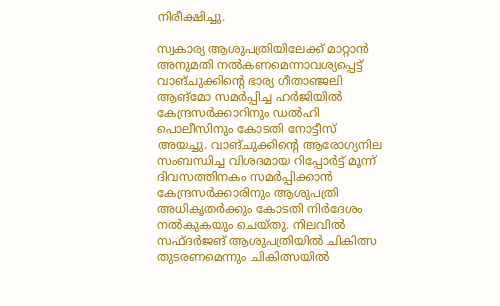നിരീക്ഷിച്ചു.

സ്വകാര്യ ആശുപത്രിയിലേക്ക് മാറ്റാൻ അനുമതി നൽകണമെന്നാവശ്യപ്പെട്ട് വാങ്ചുക്കിന്റെ ഭാര്യ ഗീതാഞ്ജലി ആങ്മോ സമർപ്പിച്ച ഹർജിയിൽ കേന്ദ്രസർക്കാറിനും ഡൽഹി പൊലീസിനും കോടതി നോട്ടീസ് അയച്ചു. വാങ്ചുക്കിന്റെ ആരോഗ്യനില സംബന്ധിച്ച വിശദമായ റിപ്പോർട്ട് മൂന്ന് ദിവസത്തിനകം സമർപ്പിക്കാൻ കേന്ദ്രസർക്കാരിനും ആശുപത്രി അധികൃതർക്കും കോടതി നിർദേശം നൽകുകയും ചെയ്തു. നിലവിൽ സഫ്ദർജങ് ആശുപത്രിയിൽ ചികിത്സ തുടരണമെന്നും ചികിത്സയിൽ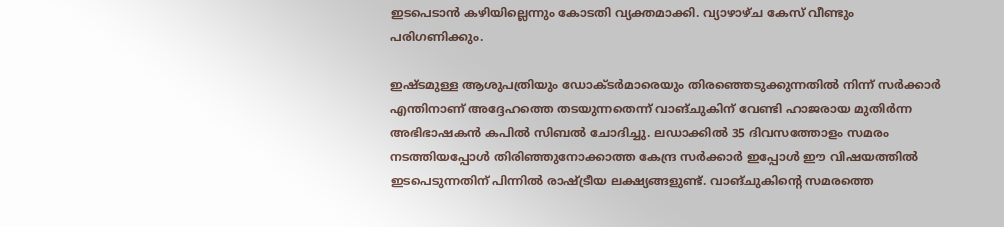ഇടപെടാൻ കഴിയില്ലെന്നും കോടതി വ്യക്തമാക്കി. വ്യാഴാഴ്ച കേസ് വീണ്ടും പരിഗണിക്കും.

ഇഷ്ടമുള്ള ആശുപത്രിയും ഡോക്ടർമാരെയും തിരഞ്ഞെടുക്കുന്നതിൽ നിന്ന് സർക്കാർ എന്തിനാണ് അദ്ദേഹത്തെ തടയുന്നതെന്ന് വാങ്ചുകിന് വേണ്ടി ഹാജരായ മുതിർന്ന അഭിഭാഷകൻ കപിൽ സിബൽ ചോദിച്ചു. ലഡാക്കിൽ 35 ദിവസത്തോളം സമരം നടത്തിയപ്പോൾ തിരിഞ്ഞുനോക്കാത്ത കേന്ദ്ര സർക്കാർ ഇപ്പോൾ ഈ വിഷയത്തിൽ ഇടപെടുന്നതിന് പിന്നിൽ രാഷ്ട്രീയ ലക്ഷ്യങ്ങളുണ്ട്. വാങ്ചുകിന്റെ സമരത്തെ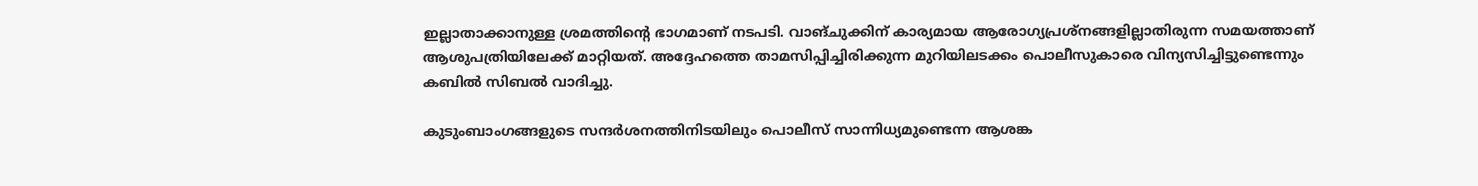ഇല്ലാതാക്കാനുള്ള ശ്രമത്തിന്റെ ഭാഗമാണ് നടപടി. വാങ്ചുക്കിന് കാര്യമായ ആരോഗ്യപ്രശ്‌നങ്ങളില്ലാതിരുന്ന സമയത്താണ് ആശുപത്രിയിലേക്ക് മാറ്റിയത്. അദ്ദേഹത്തെ താമസിപ്പിച്ചിരിക്കുന്ന മുറിയിലടക്കം പൊലീസുകാരെ വിന്യസിച്ചിട്ടുണ്ടെന്നും കബിൽ സിബൽ വാദിച്ചു.

കുടുംബാംഗങ്ങളുടെ സന്ദർശനത്തിനിടയിലും പൊലീസ് സാന്നിധ്യമുണ്ടെന്ന ആശങ്ക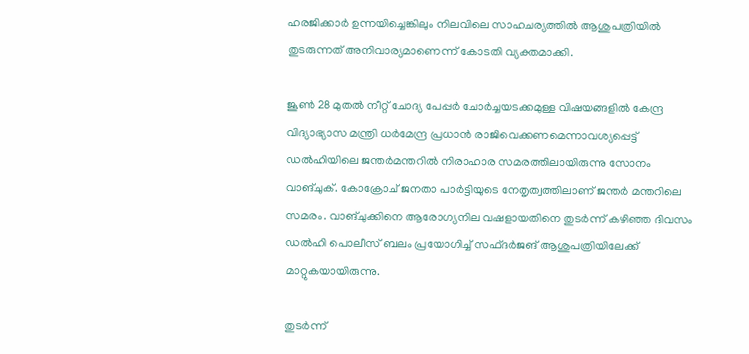ഹരജിക്കാർ ഉന്നയിച്ചെങ്കിലും നിലവിലെ സാഹചര്യത്തിൽ ആശുപത്രിയിൽ തുടരുന്നത് അനിവാര്യമാണെന്ന് കോടതി വ്യക്തമാക്കി.

ജൂൺ 28 മുതൽ നീറ്റ് ചോദ്യ പേപ്പർ ചോർച്ചയടക്കമുള്ള വിഷയങ്ങളിൽ കേന്ദ്ര വിദ്യാഭ്യാസ മന്ത്രി ധർമേന്ദ്ര പ്രധാൻ രാജിവെക്കണമെന്നാവശ്യപ്പെട്ട് ഡൽഹിയിലെ ജന്തർമന്തറിൽ നിരാഹാര സമരത്തിലായിരുന്നു സോനം വാങ്ചുക്. കോക്രോച് ജനതാ പാർട്ടിയുടെ നേതൃത്വത്തിലാണ് ജന്തർ മന്തറിലെ സമരം. വാങ്ചുക്കിനെ ആരോഗ്യനില വഷളായതിനെ തുടർന്ന് കഴിഞ്ഞ ദിവസം ഡൽഹി പൊലീസ് ബലം പ്രയോഗിച്ച് സഫ്ദർജങ് ആശുപത്രിയിലേക്ക് മാറ്റുകയായിരുന്നു.

തുടർന്ന്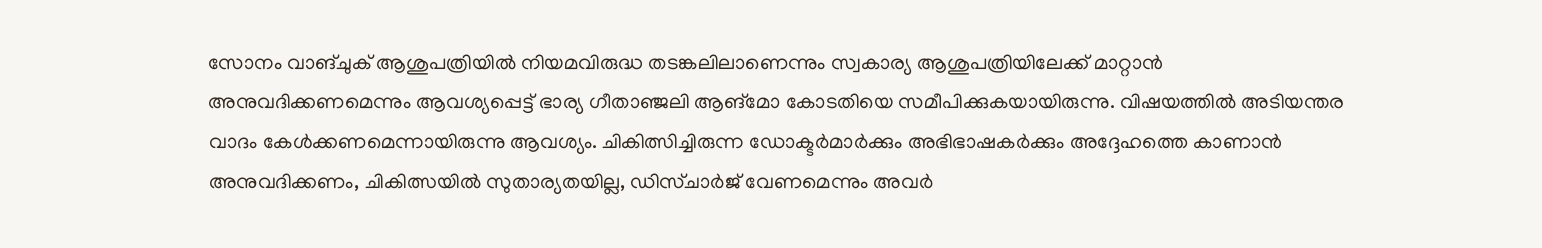സോനം വാങ്ചുക് ആശുപത്രിയിൽ നിയമവിരുദ്ധ തടങ്കലിലാണെന്നും സ്വകാര്യ ആശുപത്രിയിലേക്ക് മാറ്റാൻ അനുവദിക്കണമെന്നും ആവശ്യപ്പെട്ട് ഭാര്യ ഗീതാഞ്ജലി ആങ്‌മോ കോടതിയെ സമീപിക്കുകയായിരുന്നു. വിഷയത്തിൽ അടിയന്തര വാദം കേൾക്കണമെന്നായിരുന്നു ആവശ്യം. ചികിത്സിച്ചിരുന്ന ഡോക്ടർമാർക്കും അഭിഭാഷകർക്കും അദ്ദേഹത്തെ കാണാൻ അനുവദിക്കണം, ചികിത്സയിൽ സുതാര്യതയില്ല, ഡിസ്ചാർജ് വേണമെന്നും അവർ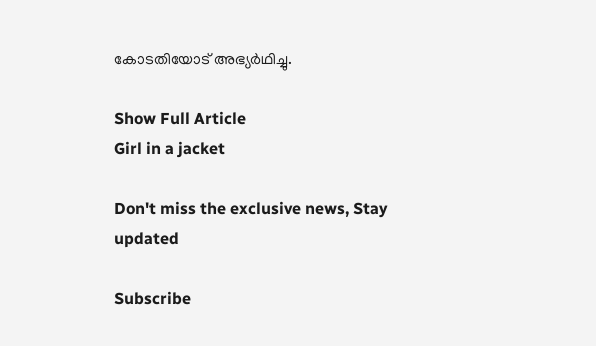കോടതിയോട് അഭ്യർഥിച്ചു.

Show Full Article
Girl in a jacket

Don't miss the exclusive news, Stay updated

Subscribe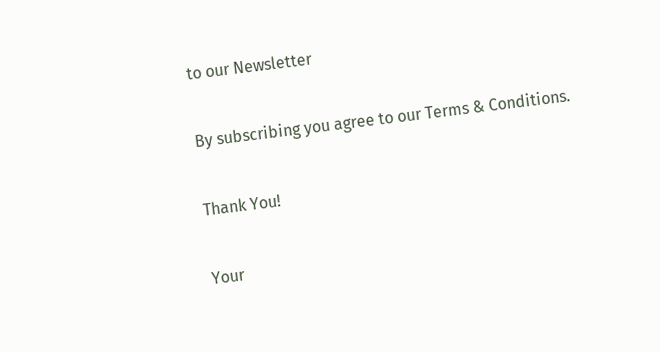to our Newsletter

By subscribing you agree to our Terms & Conditions.

Thank You!

Your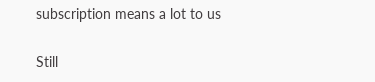subscription means a lot to us

Still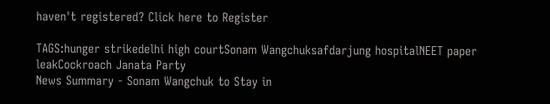haven't registered? Click here to Register

TAGS:hunger strikedelhi high courtSonam Wangchuksafdarjung hospitalNEET paper leakCockroach Janata Party
News Summary - Sonam Wangchuk to Stay in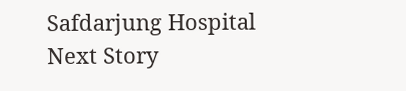Safdarjung Hospital
Next Story